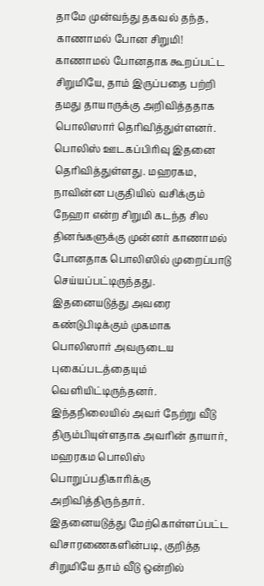தாமே முன்வந்து தகவல் தந்த, காணாமல் போன சிறுமி!
காணாமல் போனதாக கூறப்பட்ட சிறுமியே, தாம் இருப்பதை பற்றி தமது தாயாருக்கு அறிவித்ததாக பொலிஸார் தெரிவித்துள்ளனர்.
பொலிஸ் ஊடகப்பிரிவு இதனை தெரிவித்துள்ளது. மஹரகம, நாவின்ன பகுதியில் வசிக்கும் நேஹா என்ற சிறுமி கடந்த சில தினங்களுக்கு முன்னர் காணாமல் போனதாக பொலிஸில் முறைப்பாடு செய்யப்பட்டிருந்தது.
இதனையடுத்து அவரை கண்டுபிடிக்கும் முகமாக பொலிஸார் அவருடைய புகைப்படத்தையும் வெளியிட்டிருந்தனர்.
இந்தநிலையில் அவர் நேற்று வீடு திரும்பியுள்ளதாக அவரின் தாயார், மஹரகம பொலிஸ் பொறுப்பதிகாரிக்கு அறிவித்திருந்தார்.
இதனையடுத்து மேற்கொள்ளப்பட்ட விசாரணைகளின்படி, குறித்த சிறுமியே தாம் வீடு ஒன்றில்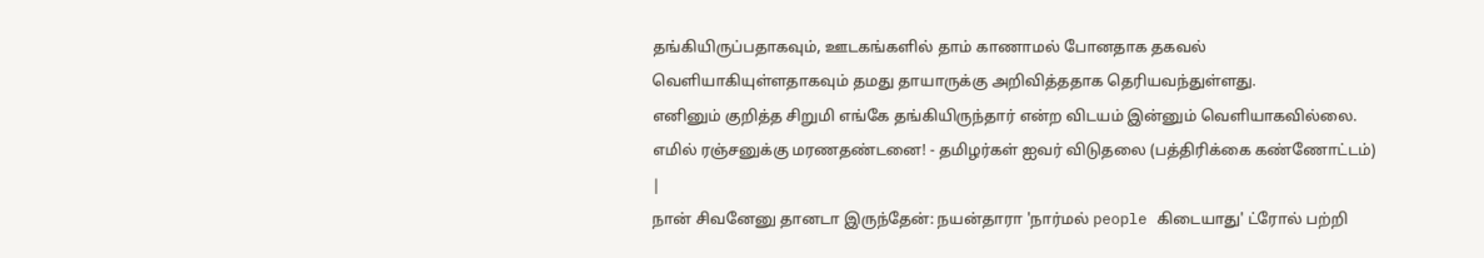தங்கியிருப்பதாகவும், ஊடகங்களில் தாம் காணாமல் போனதாக தகவல் வெளியாகியுள்ளதாகவும் தமது தாயாருக்கு அறிவித்ததாக தெரியவந்துள்ளது.
எனினும் குறித்த சிறுமி எங்கே தங்கியிருந்தார் என்ற விடயம் இன்னும் வெளியாகவில்லை.
எமில் ரஞ்சனுக்கு மரணதண்டனை! - தமிழர்கள் ஐவர் விடுதலை (பத்திரிக்கை கண்ணோட்டம்) |
நான் சிவனேனு தானடா இருந்தேன்: நயன்தாரா 'நார்மல் people கிடையாது' ட்ரோல் பற்றி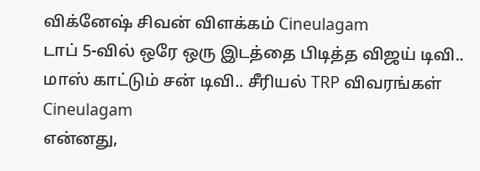விக்னேஷ் சிவன் விளக்கம் Cineulagam
டாப் 5-வில் ஒரே ஒரு இடத்தை பிடித்த விஜய் டிவி.. மாஸ் காட்டும் சன் டிவி.. சீரியல் TRP விவரங்கள் Cineulagam
என்னது,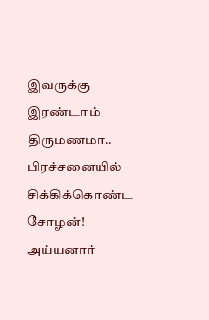இவருக்கு இரண்டாம் திருமணமா.. பிரச்சனையில் சிக்கிக்கொண்ட சோழன்! அய்யனார்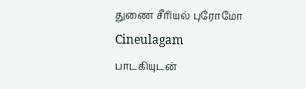துணை சீரியல் புரோமோ Cineulagam
பாடகியுடன்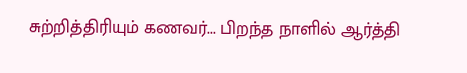சுற்றித்திரியும் கணவர்... பிறந்த நாளில் ஆர்த்தி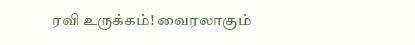ரவி உருக்கம்! வைரலாகும்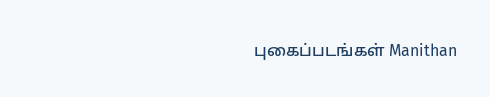புகைப்படங்கள் Manithan